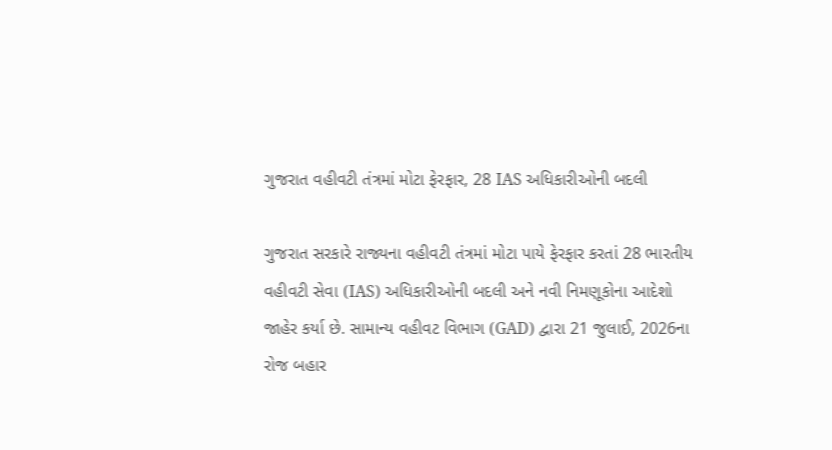ગુજરાત વહીવટી તંત્રમાં મોટા ફેરફાર, 28 IAS અધિકારીઓની બદલી

ગુજરાત સરકારે રાજ્યના વહીવટી તંત્રમાં મોટા પાયે ફેરફાર કરતાં 28 ભારતીય વહીવટી સેવા (IAS) અધિકારીઓની બદલી અને નવી નિમણૂકોના આદેશો જાહેર કર્યા છે. સામાન્ય વહીવટ વિભાગ (GAD) દ્વારા 21 જુલાઈ, 2026ના રોજ બહાર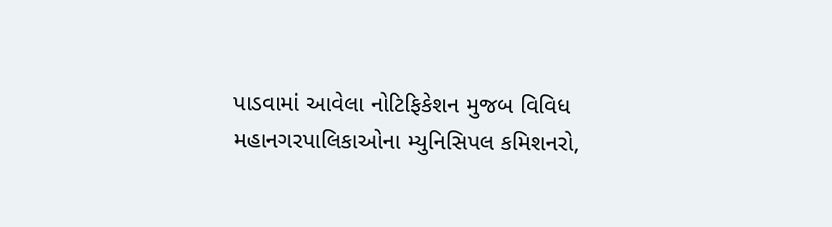પાડવામાં આવેલા નોટિફિકેશન મુજબ વિવિધ મહાનગરપાલિકાઓના મ્યુનિસિપલ કમિશનરો,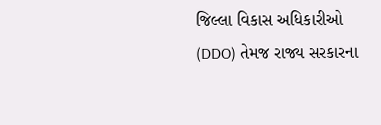જિલ્લા વિકાસ અધિકારીઓ (DDO) તેમજ રાજ્ય સરકારના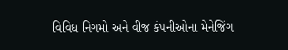વિવિધ નિગમો અને વીજ કંપનીઓના મેનેજિંગ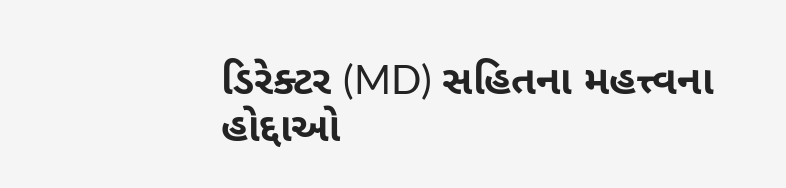ડિરેક્ટર (MD) સહિતના મહત્ત્વના હોદ્દાઓ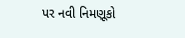પર નવી નિમણૂકો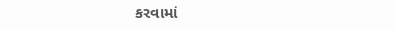કરવામાં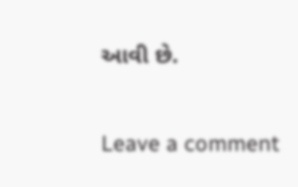આવી છે.

Leave a comment